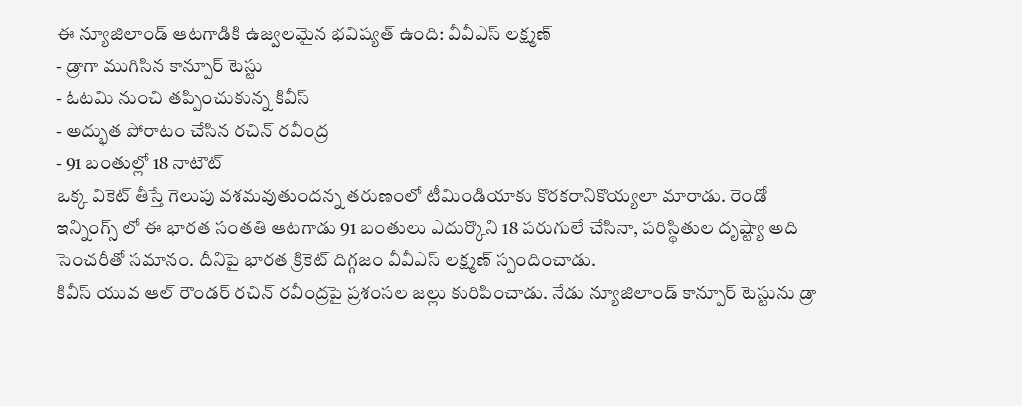ఈ న్యూజిలాండ్ ఆటగాడికి ఉజ్వలమైన భవిష్యత్ ఉంది: వీవీఎస్ లక్ష్మణ్
- డ్రాగా ముగిసిన కాన్పూర్ టెస్టు
- ఓటమి నుంచి తప్పించుకున్న కివీస్
- అద్భుత పోరాటం చేసిన రచిన్ రవీంద్ర
- 91 బంతుల్లో 18 నాటౌట్
ఒక్క వికెట్ తీస్తే గెలుపు వశమవుతుందన్న తరుణంలో టీమిండియాకు కొరకరానికొయ్యలా మారాడు. రెండో ఇన్నింగ్స్ లో ఈ భారత సంతతి ఆటగాడు 91 బంతులు ఎదుర్కొని 18 పరుగులే చేసినా, పరిస్థితుల దృష్ట్యా అది సెంచరీతో సమానం. దీనిపై భారత క్రికెట్ దిగ్గజం వీవీఎస్ లక్ష్మణ్ స్పందించాడు.
కివీస్ యువ ఆల్ రౌండర్ రచిన్ రవీంద్రపై ప్రశంసల జల్లు కురిపించాడు. నేడు న్యూజిలాండ్ కాన్పూర్ టెస్టును డ్రా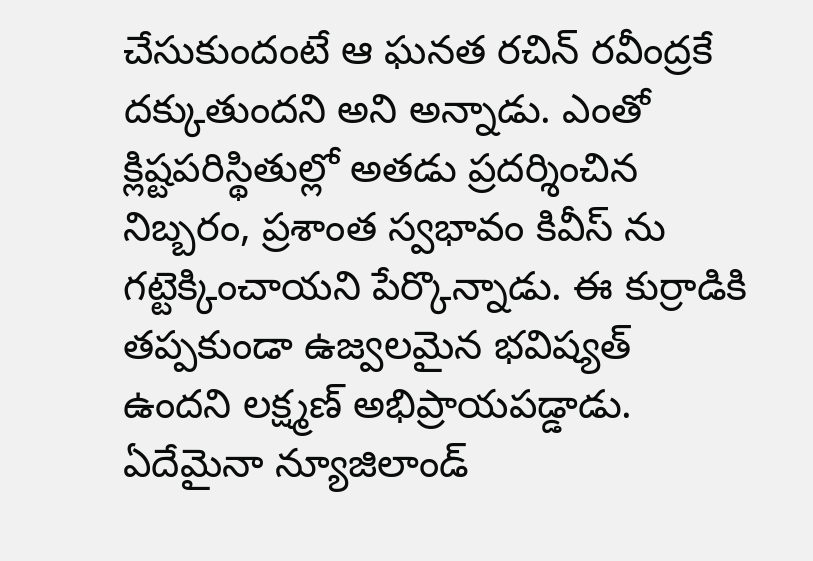చేసుకుందంటే ఆ ఘనత రచిన్ రవీంద్రకే దక్కుతుందని అని అన్నాడు. ఎంతో క్లిష్టపరిస్థితుల్లో అతడు ప్రదర్శించిన నిబ్బరం, ప్రశాంత స్వభావం కివీస్ ను గట్టెక్కించాయని పేర్కొన్నాడు. ఈ కుర్రాడికి తప్పకుండా ఉజ్వలమైన భవిష్యత్ ఉందని లక్ష్మణ్ అభిప్రాయపడ్డాడు.
ఏదేమైనా న్యూజిలాండ్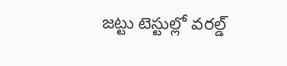జట్టు టెస్టుల్లో వరల్డ్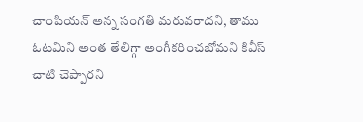చాంపియన్ అన్న సంగతి మరువరాదని, తాము ఓటమిని అంత తేలిగ్గా అంగీకరించబోమని కివీస్ చాటి చెప్పారని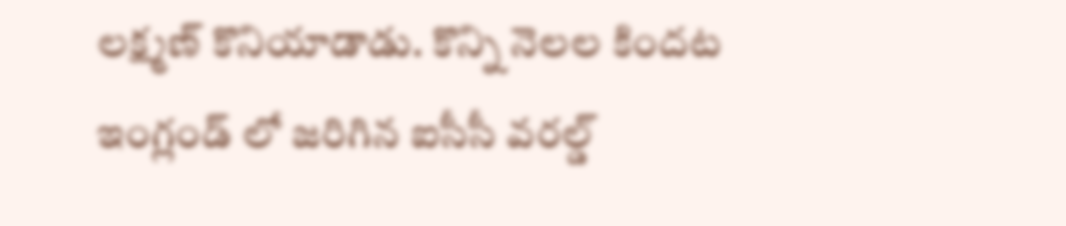లక్ష్మణ్ కొనియాడాడు. కొన్ని నెలల కిందట ఇంగ్లండ్ లో జరిగిన ఐసీసీ వరల్డ్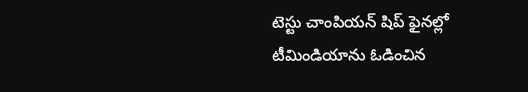టెస్టు చాంపియన్ షిప్ ఫైనల్లో టీమిండియాను ఓడించిన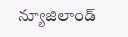న్యూజిలాండ్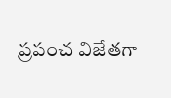ప్రపంచ విజేతగా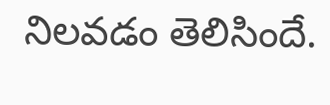నిలవడం తెలిసిందే.